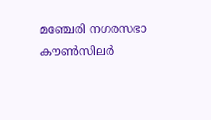മഞ്ചേരി നഗരസഭാ കൗൺസിലർ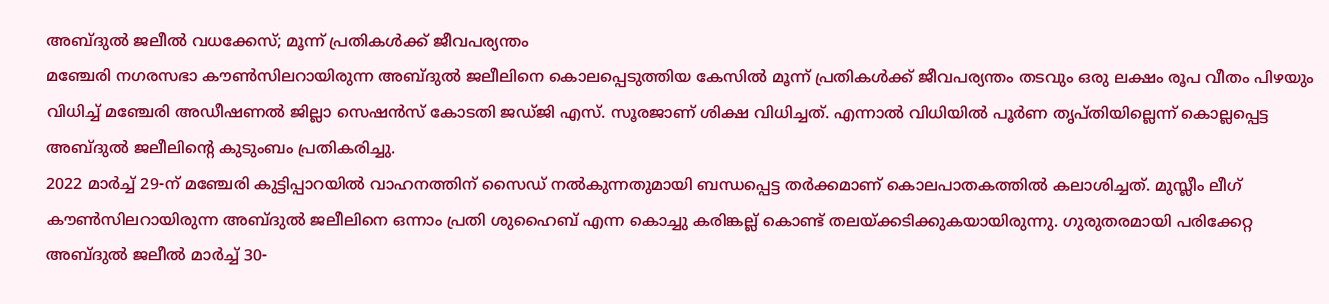അബ്ദുൽ ജലീൽ വധക്കേസ്; മൂന്ന് പ്രതികൾക്ക് ജീവപര്യന്തം
മഞ്ചേരി നഗരസഭാ കൗൺസിലറായിരുന്ന അബ്ദുൽ ജലീലിനെ കൊലപ്പെടുത്തിയ കേസിൽ മൂന്ന് പ്രതികൾക്ക് ജീവപര്യന്തം തടവും ഒരു ലക്ഷം രൂപ വീതം പിഴയും വിധിച്ച് മഞ്ചേരി അഡീഷണൽ ജില്ലാ സെഷൻസ് കോടതി ജഡ്ജി എസ്. സൂരജാണ് ശിക്ഷ വിധിച്ചത്. എന്നാൽ വിധിയിൽ പൂർണ തൃപ്തിയില്ലെന്ന് കൊല്ലപ്പെട്ട അബ്ദുൽ ജലീലിന്റെ കുടുംബം പ്രതികരിച്ചു.
2022 മാർച്ച് 29-ന് മഞ്ചേരി കുട്ടിപ്പാറയിൽ വാഹനത്തിന് സൈഡ് നൽകുന്നതുമായി ബന്ധപ്പെട്ട തർക്കമാണ് കൊലപാതകത്തിൽ കലാശിച്ചത്. മുസ്ലീം ലീഗ് കൗൺസിലറായിരുന്ന അബ്ദുൽ ജലീലിനെ ഒന്നാം പ്രതി ശുഹൈബ് എന്ന കൊച്ചു കരിങ്കല്ല് കൊണ്ട് തലയ്ക്കടിക്കുകയായിരുന്നു. ഗുരുതരമായി പരിക്കേറ്റ അബ്ദുൽ ജലീൽ മാർച്ച് 30-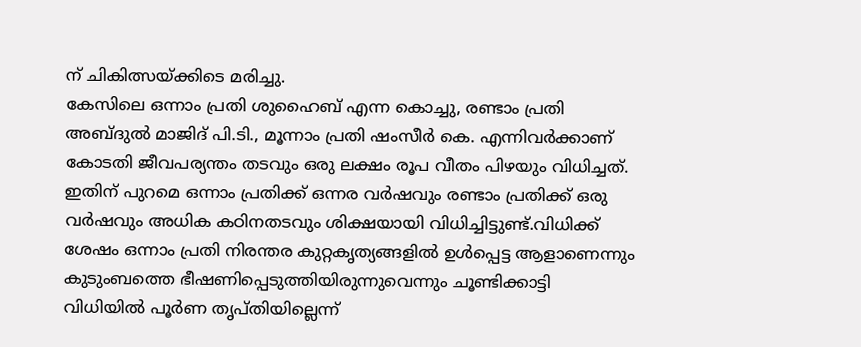ന് ചികിത്സയ്ക്കിടെ മരിച്ചു.
കേസിലെ ഒന്നാം പ്രതി ശുഹൈബ് എന്ന കൊച്ചു, രണ്ടാം പ്രതി അബ്ദുൽ മാജിദ് പി.ടി., മൂന്നാം പ്രതി ഷംസീർ കെ. എന്നിവർക്കാണ് കോടതി ജീവപര്യന്തം തടവും ഒരു ലക്ഷം രൂപ വീതം പിഴയും വിധിച്ചത്. ഇതിന് പുറമെ ഒന്നാം പ്രതിക്ക് ഒന്നര വർഷവും രണ്ടാം പ്രതിക്ക് ഒരു വർഷവും അധിക കഠിനതടവും ശിക്ഷയായി വിധിച്ചിട്ടുണ്ട്.വിധിക്ക് ശേഷം ഒന്നാം പ്രതി നിരന്തര കുറ്റകൃത്യങ്ങളിൽ ഉൾപ്പെട്ട ആളാണെന്നും കുടുംബത്തെ ഭീഷണിപ്പെടുത്തിയിരുന്നുവെന്നും ചൂണ്ടിക്കാട്ടി വിധിയിൽ പൂർണ തൃപ്തിയില്ലെന്ന്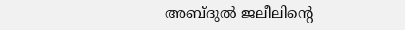അബ്ദുൽ ജലീലിന്റെ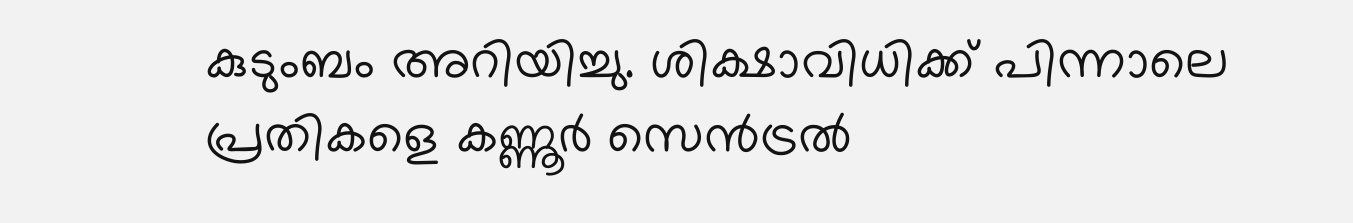കുടുംബം അറിയിച്ചു. ശിക്ഷാവിധിക്ക് പിന്നാലെ പ്രതികളെ കണ്ണൂർ സെൻട്രൽ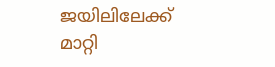ജയിലിലേക്ക് മാറ്റി